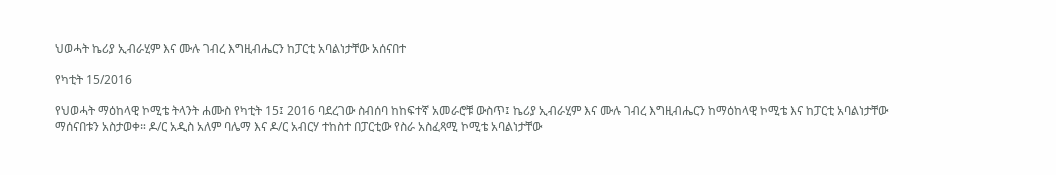ህወሓት ኬሪያ ኢብራሂም እና ሙሉ ገብረ እግዚብሔርን ከፓርቲ አባልነታቸው አሰናበተ

የካቲት 15/2016

የህወሓት ማዕከላዊ ኮሚቴ ትላንት ሐሙስ የካቲት 15፤ 2016 ባደረገው ስብሰባ ከከፍተኛ አመራሮቹ ውስጥ፤ ኬሪያ ኢብራሂም እና ሙሉ ገብረ እግዚብሔርን ከማዕከላዊ ኮሚቴ እና ከፓርቲ አባልነታቸው ማሰናበቱን አስታወቀ። ዶ/ር አዲስ አለም ባሌማ እና ዶ/ር አብርሃ ተከስተ በፓርቲው የስራ አስፈጻሚ ኮሚቴ አባልነታቸው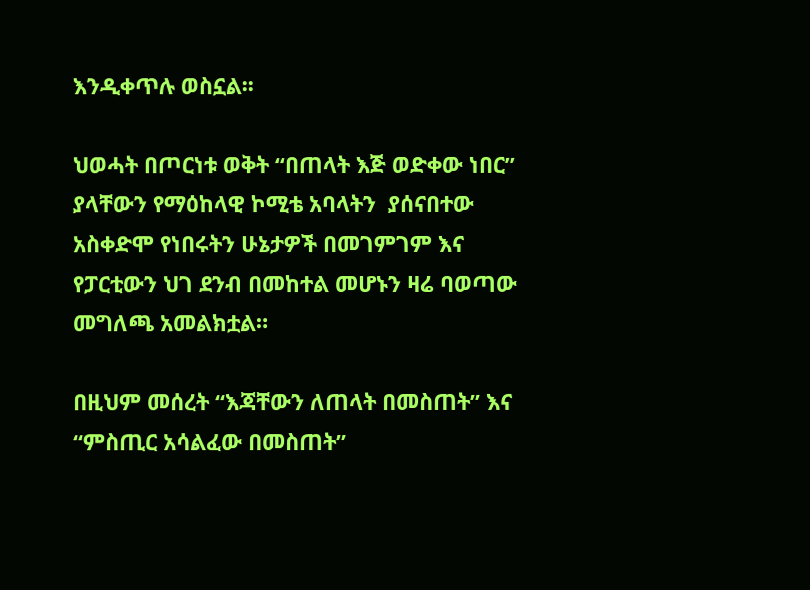እንዲቀጥሉ ወስኗል፡፡

ህወሓት በጦርነቱ ወቅት “በጠላት እጅ ወድቀው ነበር” ያላቸውን የማዕከላዊ ኮሚቴ አባላትን  ያሰናበተው አስቀድሞ የነበሩትን ሁኔታዎች በመገምገም እና የፓርቲውን ህገ ደንብ በመከተል መሆኑን ዛሬ ባወጣው መግለጫ አመልክቷል።

በዚህም መሰረት “እጃቸውን ለጠላት በመስጠት” እና “ምስጢር አሳልፈው በመስጠት”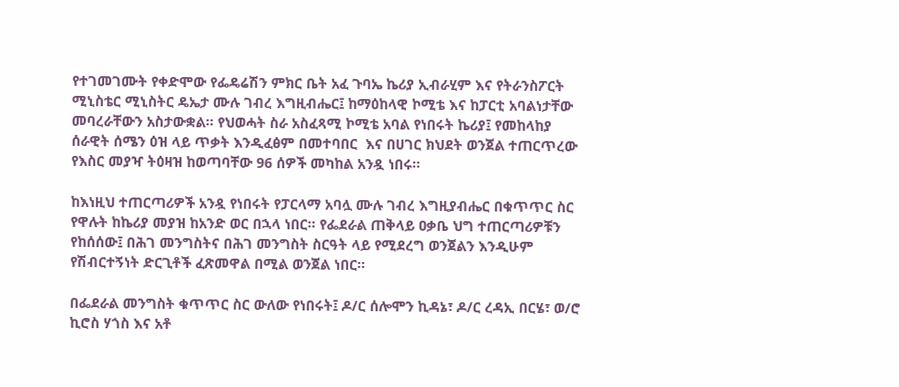የተገመገሙት የቀድሞው የፌዴሬሽን ምክር ቤት አፈ ጉባኤ ኬሪያ ኢብራሂም እና የትራንስፖርት ሚኒስቴር ሚኒስትር ዴኤታ ሙሉ ገብረ እግዚብሔር፤ ከማዕከላዊ ኮሚቴ እና ከፓርቲ አባልነታቸው መባረራቸውን አስታውቋል። የህወሓት ስራ አስፈጻሚ ኮሚቴ አባል የነበሩት ኬሪያ፤ የመከላከያ ሰራዊት ሰሜን ዕዝ ላይ ጥቃት እንዲፈፅም በመተባበር  እና በሀገር ክህደት ወንጀል ተጠርጥረው የእስር መያዣ ትዕዛዝ ከወጣባቸው 96 ሰዎች መካከል አንዷ ነበሩ።

ከእነዚህ ተጠርጣሪዎች አንዷ የነበሩት የፓርላማ አባሏ ሙሉ ገብረ እግዚያብሔር በቁጥጥር ስር የዋሉት ከኬሪያ መያዝ ከአንድ ወር በኋላ ነበር። የፌደራል ጠቅላይ ዐቃቤ ህግ ተጠርጣሪዎቹን የከሰሰው፤ በሕገ መንግስትና በሕገ መንግስት ስርዓት ላይ የሚደረግ ወንጀልን እንዲሁም የሽብርተኝነት ድርጊቶች ፈጽመዋል በሚል ወንጀል ነበር።

በፌደራል መንግስት ቁጥጥር ስር ውለው የነበሩት፤ ዶ/ር ሰሎሞን ኪዳኔ፣ ዶ/ር ረዳኢ በርሄ፣ ወ/ሮ ኪሮስ ሃጎስ እና አቶ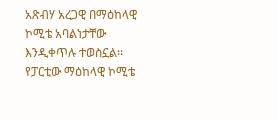አጽብሃ አረጋዊ በማዕከላዊ ኮሚቴ አባልነታቸው እንዲቀጥሉ ተወስኗል፡፡ የፓርቲው ማዕከላዊ ኮሚቴ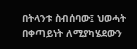በትላንቱ ስብሰባው፤ ህወሓት በቀጣይነት ለሚያካሄደውን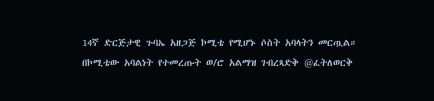14ኛ ድርጅታዊ ጉባኤ አዘጋጅ ኮሚቴ የሚሆኑ ሶስት አባላትን መርጧል። በኮሚቴው አባልነት የተመረጡት ወ/ሮ አልማዝ ገብረጻድቅ @ፈትለወርቅ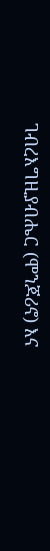ገብረእግዚያብሔር (ሞንጆሪኖ) እና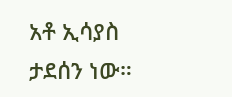አቶ ኢሳያስ ታደሰን ነው።